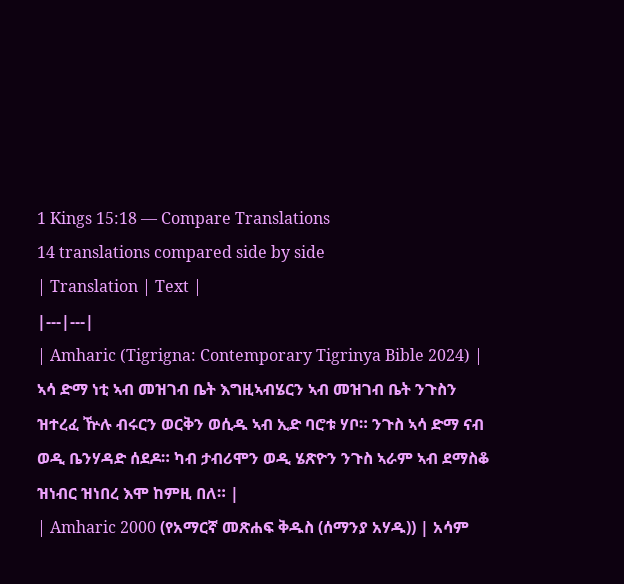1 Kings 15:18 — Compare Translations
14 translations compared side by side
| Translation | Text |
|---|---|
| Amharic (Tigrigna: Contemporary Tigrinya Bible 2024) | ኣሳ ድማ ነቲ ኣብ መዝገብ ቤት እግዚኣብሄርን ኣብ መዝገብ ቤት ንጉስን ዝተረፈ ዅሉ ብሩርን ወርቅን ወሲዱ ኣብ ኢድ ባሮቱ ሃቦ። ንጉስ ኣሳ ድማ ናብ ወዲ ቤንሃዳድ ሰደዶ። ካብ ታብሪሞን ወዲ ሄጽዮን ንጉስ ኣራም ኣብ ደማስቆ ዝነብር ዝነበረ እሞ ከምዚ በለ። |
| Amharic 2000 (የአማርኛ መጽሐፍ ቅዱስ (ሰማንያ አሃዱ)) | አሳም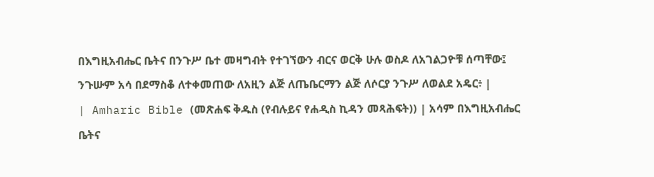በእግዚአብሔር ቤትና በንጉሥ ቤተ መዛግብት የተገኘውን ብርና ወርቅ ሁሉ ወስዶ ለአገልጋዮቹ ሰጣቸው፤ ንጉሡም አሳ በደማስቆ ለተቀመጠው ለአዚን ልጅ ለጤቤርማን ልጅ ለሶርያ ንጉሥ ለወልደ አዴር፥ |
| Amharic Bible (መጽሐፍ ቅዱስ (የብሉይና የሐዲስ ኪዳን መጻሕፍት)) | አሳም በእግዚአብሔር ቤትና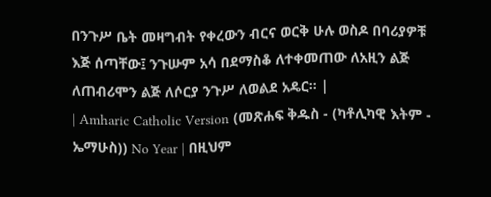በንጉሥ ቤት መዛግብት የቀረውን ብርና ወርቅ ሁሉ ወስዶ በባሪያዎቹ እጅ ሰጣቸው፤ ንጉሡም አሳ በደማስቆ ለተቀመጠው ለአዚን ልጅ ለጠብሪሞን ልጅ ለሶርያ ንጉሥ ለወልደ አዴር። |
| Amharic Catholic Version (መጽሐፍ ቅዱስ - (ካቶሊካዊ እትም - ኤማሁስ)) No Year | በዚህም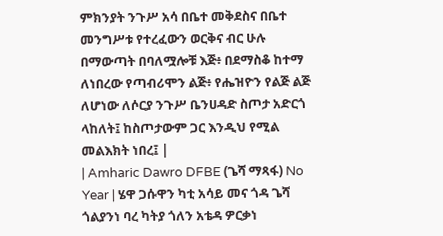ምክንያት ንጉሥ አሳ በቤተ መቅደስና በቤተ መንግሥቱ የተረፈውን ወርቅና ብር ሁሉ በማውጣት በባለሟሎቹ እጅ፥ በደማስቆ ከተማ ለነበረው የጣብሪሞን ልጅ፥ የሔዝዮን የልጅ ልጅ ለሆነው ለሶርያ ንጉሥ ቤንሀዳድ ስጦታ አድርጎ ላከለት፤ ከስጦታውም ጋር እንዲህ የሚል መልእክት ነበረ፤ |
| Amharic Dawro DFBE (ጌሻ ማጻፋ) No Year | ሄዋ ጋሱዋን ካቲ አሳይ መና ጎዳ ጌሻ ጎልያንነ ባረ ካትያ ጎለን አቴዳ ዎርቃነ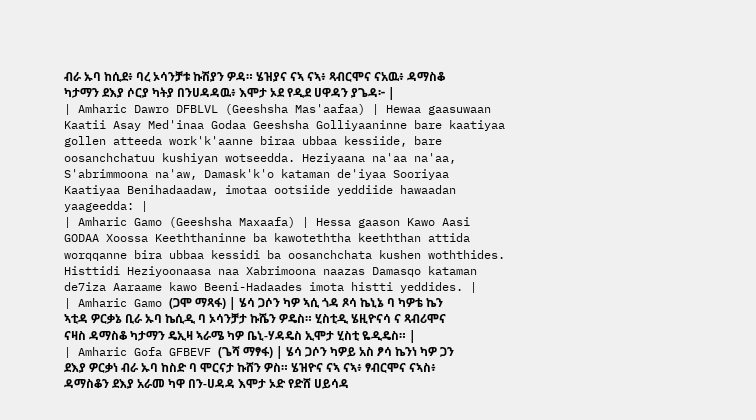ብራ ኡባ ከሲደ፥ ባረ ኦሳንቻቱ ኩሽያን ዎዳ። ሄዝያና ናኣ ናኣ፥ ጻብርሞና ናአዉ፥ ዳማስቆ ካታማን ደእያ ሶርያ ካትያ በንሀዳዳዉ፥ እሞታ ኦደ የዲደ ሀዋዳን ያጌዳ፦ |
| Amharic Dawro DFBLVL (Geeshsha Mas'aafaa) | Hewaa gaasuwaan Kaatii Asay Med'inaa Godaa Geeshsha Golliyaaninne bare kaatiyaa gollen atteeda work'k'aanne biraa ubbaa kessiide, bare oosanchchatuu kushiyan wotseedda. Heziyaana na'aa na'aa, S'abrimmoona na'aw, Damask'k'o kataman de'iyaa Sooriyaa Kaatiyaa Benihadaadaw, imotaa ootsiide yeddiide hawaadan yaageedda: |
| Amharic Gamo (Geeshsha Maxaafa) | Hessa gaason Kawo Aasi GODAA Xoossa Keeththaninne ba kawoteththa keeththan attida worqqanne bira ubbaa kessidi ba oosanchchata kushen woththides. Histtidi Heziyoonaasa naa Xabrimoona naazas Damasqo kataman de7iza Aaraame kawo Beeni-Hadaades imota histti yeddides. |
| Amharic Gamo (ጋሞ ማጻፋ) | ሄሳ ጋሶን ካዎ ኣሲ ጎዳ ጾሳ ኬኒኔ ባ ካዎቴ ኬን ኣቲዳ ዎርቃኔ ቢራ ኡባ ኬሲዲ ባ ኦሳንቻታ ኩሼን ዎዴስ። ሂስቲዲ ሄዚዮናሳ ና ጻብሪሞና ናዛስ ዳማስቆ ካታማን ዴኢዛ ኣራሜ ካዎ ቤኒ-ሃዳዴስ ኢሞታ ሂስቲ ዬዲዴስ። |
| Amharic Gofa GFBEVF (ጌሻ ማፃፋ) | ሄሳ ጋሶን ካዎይ አስ ፆሳ ኬንነ ካዎ ጋን ደእያ ዎርቃነ ብራ ኡባ ከስድ ባ ሞርናታ ኩሸን ዎስ። ሄዝዮና ናኣ ናኣ፥ ፃብርሞና ናኣስ፥ ዳማስቆን ደእያ አራመ ካዋ በን-ሀዳዳ እሞታ ኦድ የድሸ ሀይሳዳ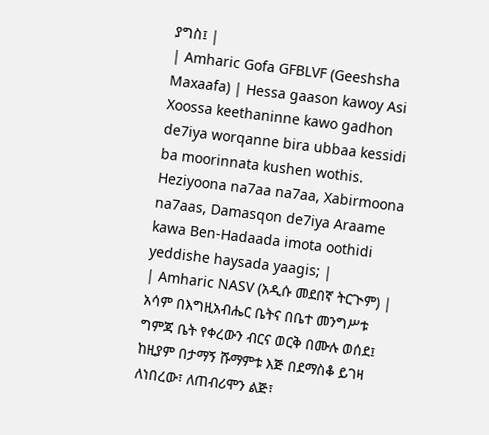ያግስ፤ |
| Amharic Gofa GFBLVF (Geeshsha Maxaafa) | Hessa gaason kawoy Asi Xoossa keethaninne kawo gadhon de7iya worqanne bira ubbaa kessidi ba moorinnata kushen wothis. Heziyoona na7aa na7aa, Xabirmoona na7aas, Damasqon de7iya Araame kawa Ben-Hadaada imota oothidi yeddishe haysada yaagis; |
| Amharic NASV (አዲሱ መደበኛ ትርጒም) | አሳም በእግዚአብሔር ቤትና በቤተ መንግሥቱ ግምጃ ቤት የቀረውን ብርና ወርቅ በሙሉ ወሰደ፤ ከዚያም በታማኝ ሹማምቱ እጅ በደማስቆ ይገዛ ለነበረው፣ ለጠብሪሞን ልጅ፣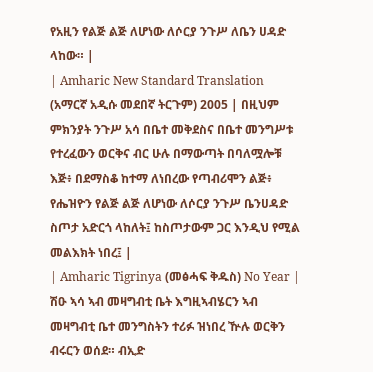የአዚን የልጅ ልጅ ለሆነው ለሶርያ ንጉሥ ለቤን ሀዳድ ላከው። |
| Amharic New Standard Translation (አማርኛ አዲሱ መደበኛ ትርጉም) 2005 | በዚህም ምክንያት ንጉሥ አሳ በቤተ መቅደስና በቤተ መንግሥቱ የተረፈውን ወርቅና ብር ሁሉ በማውጣት በባለሟሎቹ እጅ፥ በደማስቆ ከተማ ለነበረው የጣብሪሞን ልጅ፥ የሔዝዮን የልጅ ልጅ ለሆነው ለሶርያ ንጉሥ ቤንሀዳድ ስጦታ አድርጎ ላከለት፤ ከስጦታውም ጋር እንዲህ የሚል መልእክት ነበረ፤ |
| Amharic Tigrinya (መፅሓፍ ቅዱስ) No Year | ሽዑ ኣሳ ኣብ መዛግብቲ ቤት እግዚኣብሄርን ኣብ መዛግብቲ ቤተ መንግስትን ተሪፉ ዝነበረ ዅሉ ወርቅን ብሩርን ወሰደ። ብኢድ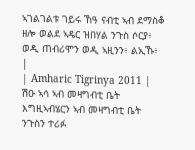ኣገልገልቱ ገይሩ ኸዓ ናብቲ ኣብ ደማስቆ ዘሎ ወልደ ኣዴር ዝበሃል ንጉስ ሶርያ፥ ወዲ ጠብሪሞን ወዲ ኣዚንን፥ ልኢኹ፥ |
| Amharic Tigrinya 2011 | ሽዑ ኣሳ ኣብ መዛግብቲ ቤት እግዚኣብሄርን ኣብ መዛግብቲ ቤት ንጉስን ተሪፉ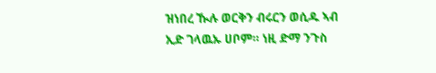ዝነበረ ዂሉ ወርቅን ብሩርን ወሲዱ ኣብ ኢድ ገላዉኡ ሀቦም። ነዚ ድማ ንጉስ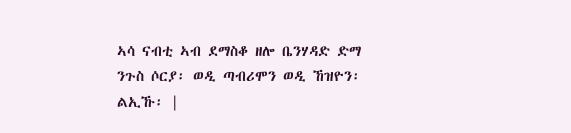ኣሳ ናብቲ ኣብ ደማስቆ ዘሎ ቤንሃዳድ ድማ ንጉስ ሶርያ፡ ወዲ ጣብሪሞን ወዲ ኸዝዮን፡ ልኢኹ፡ |